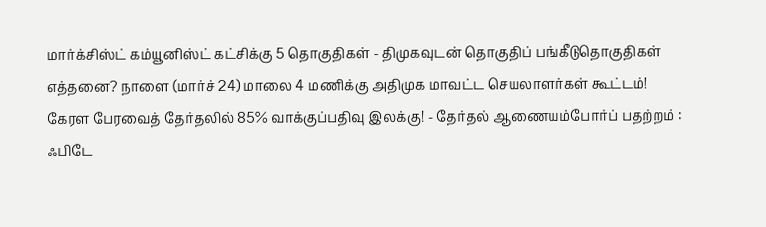மார்க்சிஸ்ட் கம்யூனிஸ்ட் கட்சிக்கு 5 தொகுதிகள் - திமுகவுடன் தொகுதிப் பங்கீடுதொகுதிகள் எத்தனை? நாளை (மார்ச் 24) மாலை 4 மணிக்கு அதிமுக மாவட்ட செயலாளர்கள் கூட்டம்! கேரள பேரவைத் தேர்தலில் 85% வாக்குப்பதிவு இலக்கு! - தேர்தல் ஆணையம்போர்ப் பதற்றம் : ஃபிடே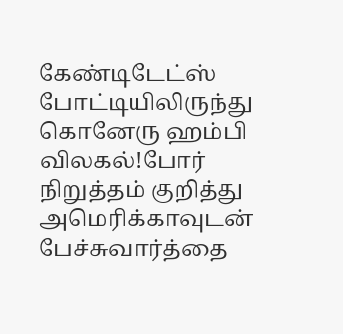கேண்டிடேட்ஸ் போட்டியிலிருந்து கொனேரு ஹம்பி விலகல்!போர் நிறுத்தம் குறித்து அமெரிக்காவுடன் பேச்சுவார்த்தை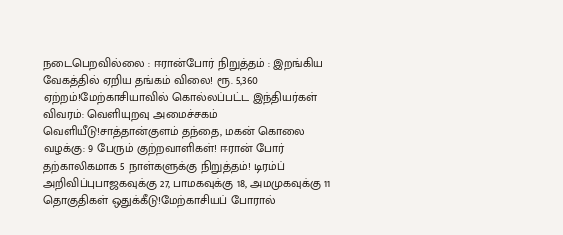நடைபெறவில்லை : ஈரான்போர் நிறுத்தம் : இறங்கிய வேகத்தில் ஏறிய தங்கம் விலை! ரூ. 5,360 ஏற்றம்!மேற்காசியாவில் கொல்லப்பட்ட இந்தியர்கள் விவரம்: வெளியுறவு அமைச்சகம் வெளியீடு!சாத்தான்குளம் தந்தை, மகன் கொலை வழக்கு: 9 பேரும் குற்றவாளிகள்! ஈரான் போர் தற்காலிகமாக 5 நாள்களுக்கு நிறுத்தம்! டிரம்ப் அறிவிப்புபாஜகவுக்கு 27, பாமகவுக்கு 18, அமமுகவுக்கு 11 தொகுதிகள் ஒதுக்கீடு!மேற்காசியப் போரால்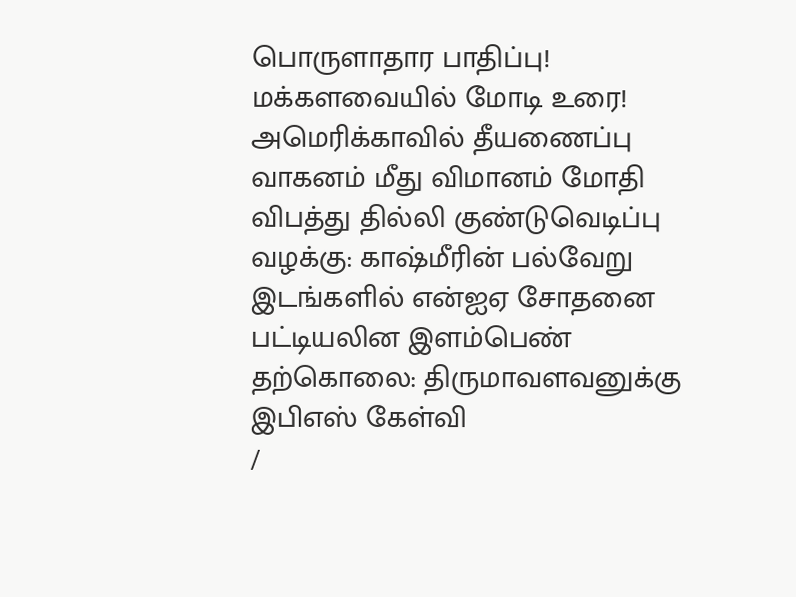பொருளாதார பாதிப்பு! மக்களவையில் மோடி உரை! அமெரிக்காவில் தீயணைப்பு வாகனம் மீது விமானம் மோதி விபத்து தில்லி குண்டுவெடிப்பு வழக்கு: காஷ்மீரின் பல்வேறு இடங்களில் என்ஐஏ சோதனை பட்டியலின இளம்பெண் தற்கொலை: திருமாவளவனுக்கு இபிஎஸ் கேள்வி
/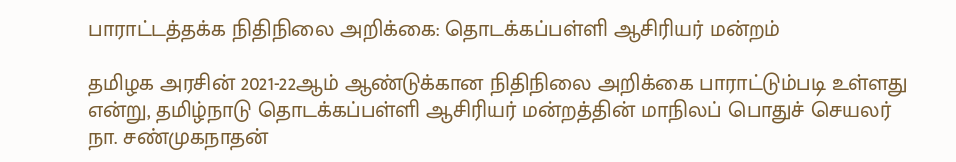பாராட்டத்தக்க நிதிநிலை அறிக்கை: தொடக்கப்பள்ளி ஆசிரியர் மன்றம்

தமிழக அரசின் 2021-22ஆம் ஆண்டுக்கான நிதிநிலை அறிக்கை பாராட்டும்படி உள்ளது என்று, தமிழ்நாடு தொடக்கப்பள்ளி ஆசிரியர் மன்றத்தின் மாநிலப் பொதுச் செயலர் நா. சண்முகநாதன்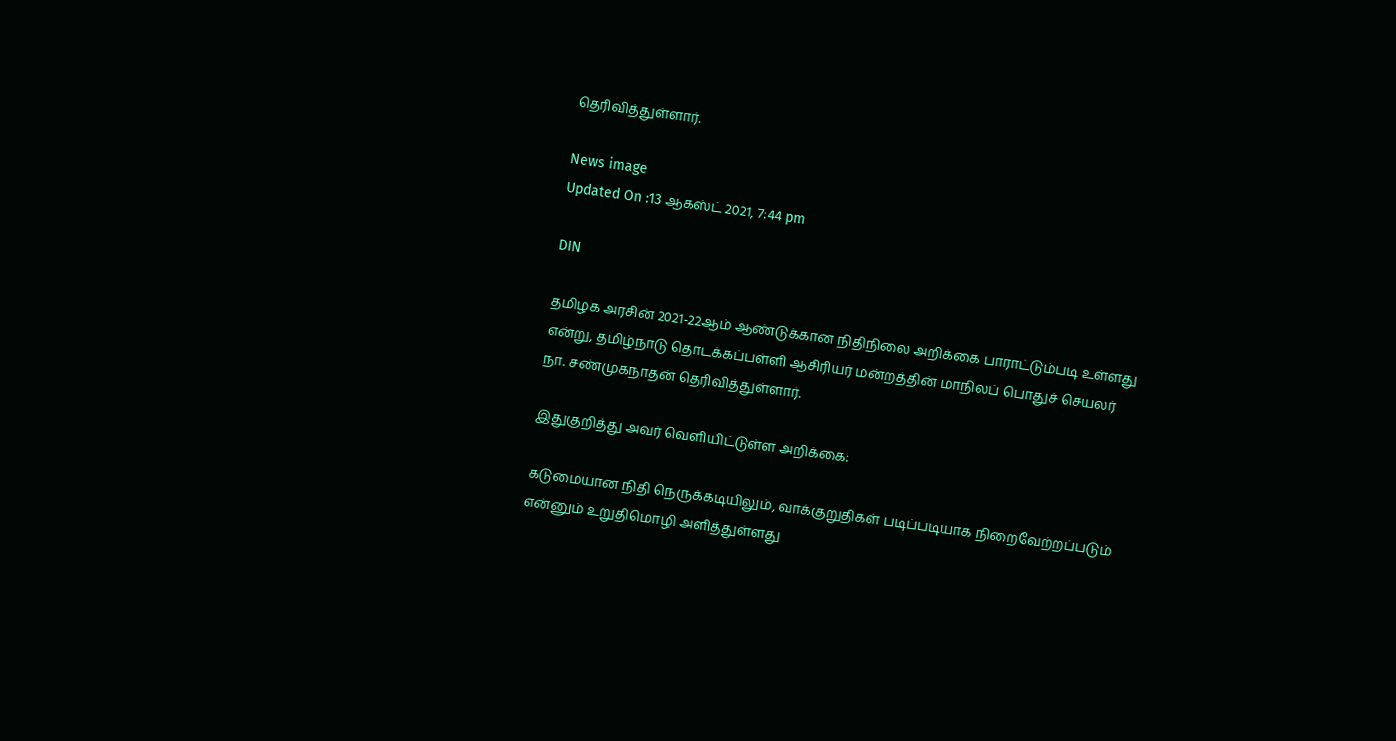தெரிவித்துள்ளார்.

News image
Updated On :13 ஆகஸ்ட் 2021, 7:44 pm

DIN

தமிழக அரசின் 2021-22ஆம் ஆண்டுக்கான நிதிநிலை அறிக்கை பாராட்டும்படி உள்ளது என்று, தமிழ்நாடு தொடக்கப்பள்ளி ஆசிரியர் மன்றத்தின் மாநிலப் பொதுச் செயலர் நா. சண்முகநாதன் தெரிவித்துள்ளார்.

இதுகுறித்து அவர் வெளியிட்டுள்ள அறிக்கை:

கடுமையான நிதி நெருக்கடியிலும், வாக்குறுதிகள் படிப்படியாக நிறைவேற்றப்படும் என்னும் உறுதிமொழி அளித்துள்ளது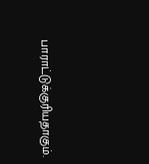பாராட்டுக்குரியதாகும்.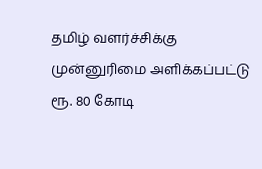தமிழ் வளர்ச்சிக்கு முன்னுரிமை அளிக்கப்பட்டு ரூ. 80 கோடி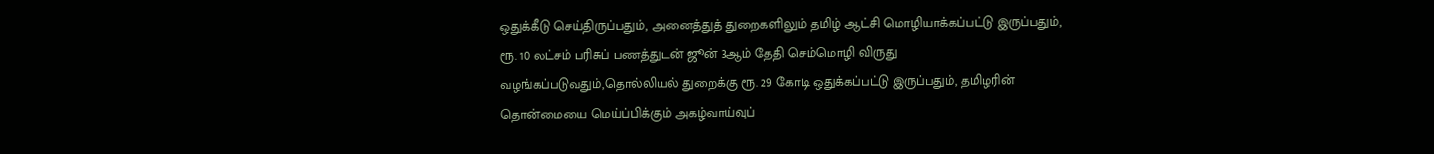ஒதுக்கீடு செய்திருப்பதும், அனைத்துத் துறைகளிலும் தமிழ் ஆட்சி மொழியாக்கப்பட்டு இருப்பதும், ரூ. 10 லட்சம் பரிசுப் பணத்துடன் ஜூன் 3ஆம் தேதி செம்மொழி விருது வழங்கப்படுவதும்,தொல்லியல் துறைக்கு ரூ. 29 கோடி ஒதுக்கப்பட்டு இருப்பதும், தமிழரின் தொன்மையை மெய்ப்பிக்கும் அகழ்வாய்வுப்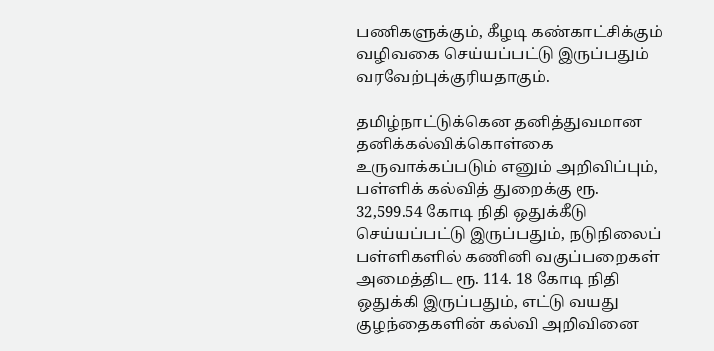பணிகளுக்கும், கீழடி கண்காட்சிக்கும் வழிவகை செய்யப்பட்டு இருப்பதும் வரவேற்புக்குரியதாகும்.

தமிழ்நாட்டுக்கென தனித்துவமான தனிக்கல்விக்கொள்கை உருவாக்கப்படும் எனும் அறிவிப்பும், பள்ளிக் கல்வித் துறைக்கு ரூ. 32,599.54 கோடி நிதி ஒதுக்கீடு செய்யப்பட்டு இருப்பதும், நடுநிலைப் பள்ளிகளில் கணினி வகுப்பறைகள் அமைத்திட ரூ. 114. 18 கோடி நிதி ஒதுக்கி இருப்பதும், எட்டு வயது குழந்தைகளின் கல்வி அறிவினை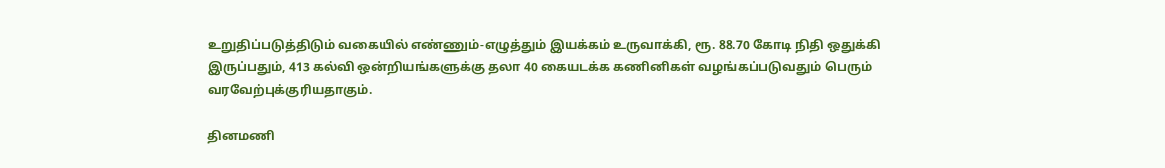உறுதிப்படுத்திடும் வகையில் எண்ணும்-எழுத்தும் இயக்கம் உருவாக்கி, ரூ. 88.70 கோடி நிதி ஒதுக்கி இருப்பதும், 413 கல்வி ஒன்றியங்களுக்கு தலா 40 கையடக்க கணினிகள் வழங்கப்படுவதும் பெரும் வரவேற்புக்குரியதாகும்.

தினமணி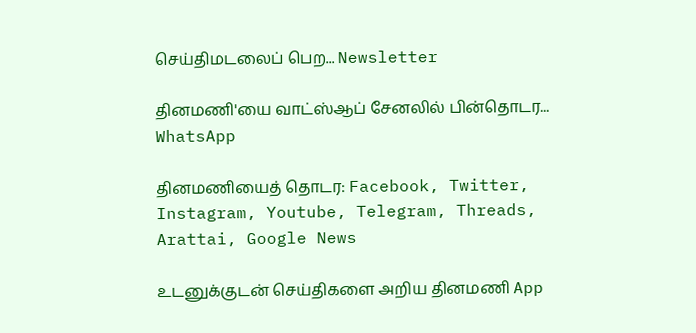செய்திமடலைப் பெற... Newsletter

தினமணி'யை வாட்ஸ்ஆப் சேனலில் பின்தொடர... WhatsApp

தினமணியைத் தொடர: Facebook, Twitter, Instagram, Youtube, Telegram, Threads, Arattai, Google News

உடனுக்குடன் செய்திகளை அறிய தினமணி App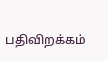பதிவிறக்கம்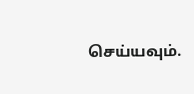செய்யவும்.